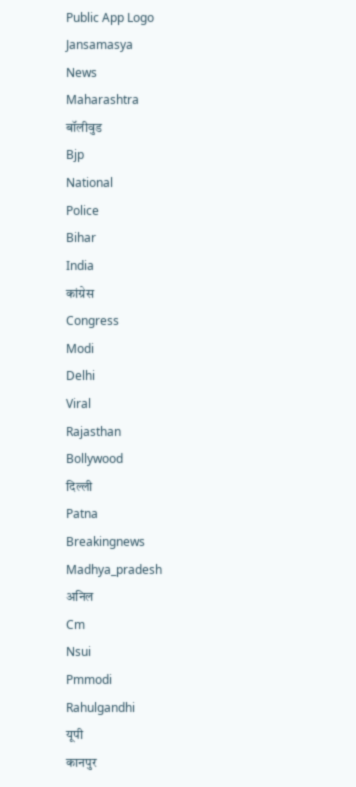Public App Logo
Jansamasya
News
Maharashtra
बॉलीवुड
Bjp
National
Police
Bihar
India
कांग्रेस
Congress
Modi
Delhi
Viral
Rajasthan
Bollywood
दिल्ली
Patna
Breakingnews
Madhya_pradesh
अनिल
Cm
Nsui
Pmmodi
Rahulgandhi
यूपी
कानपुर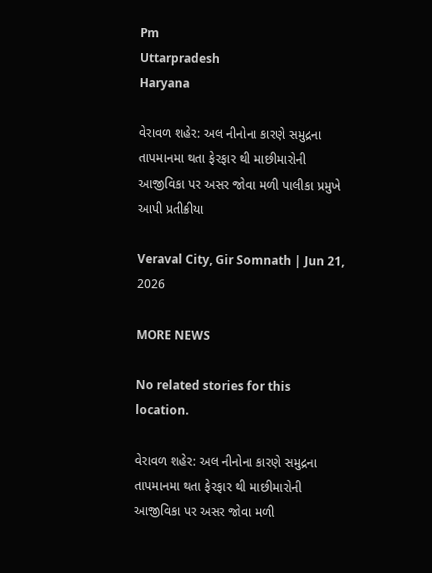Pm
Uttarpradesh
Haryana

વેરાવળ શહેર: અલ નીનોના કારણે સમુદ્રના તાપમાનમા થતા ફેરફાર થી માછીમારોની આજીવિકા પર અસર જોવા મળી પાલીકા પ્રમુખે આપી પ્રતીક્રીયા

Veraval City, Gir Somnath | Jun 21, 2026

MORE NEWS

No related stories for this location.

વેરાવળ શહેર: અલ નીનોના કારણે સમુદ્રના તાપમાનમા થતા ફેરફાર થી માછીમારોની આજીવિકા પર અસર જોવા મળી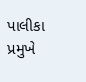પાલીકા પ્રમુખે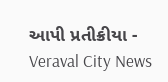આપી પ્રતીક્રીયા - Veraval City News